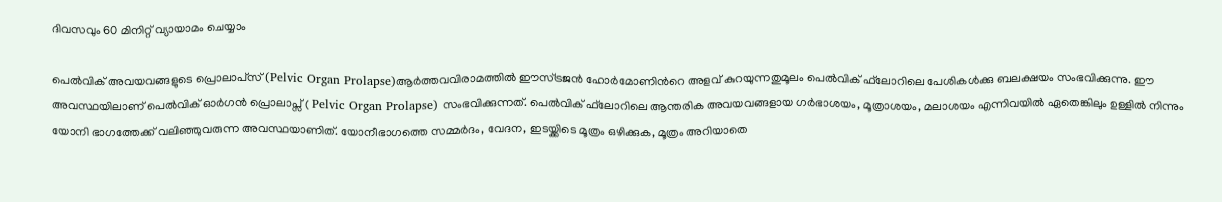ദിവസവും 60 മിനിറ്റ് വ്യായാമം ചെയ്യാം

പെല്‍വിക് അവയവങ്ങളുടെ പ്രൊലാപ്‌സ് (Pelvic Organ Prolapse)ആര്‍ത്തവവിരാമത്തില്‍ ഈസ്ട്രജന്‍ ഹോര്‍മോണിന്‍റെ അളവ് കുറയുന്നതുമൂലം പെല്‍വിക് ഫ്‌ലോറിലെ പേശികൾക്കു ബലക്ഷയം സംഭവിക്കുന്നു. ഈ അവസ്ഥയിലാണ് പെൽവിക് ഓർഗൻ പ്രൊലാപ്സ് ( Pelvic Organ Prolapse) സംഭവിക്കുന്നത്. പെല്‍വിക് ഫ്‌ലോറിലെ ആന്തരിക അവയവങ്ങളായ ഗര്‍ഭാശയം, മൂത്രാശയം, മലാശയം എന്നിവയില്‍ ഏതെങ്കിലും ഉള്ളില്‍ നിന്നും യോനി ഭാഗത്തേക്ക് വലിഞ്ഞുവരുന്ന അവസ്ഥയാണിത്. യോനീഭാഗത്തെ സമ്മര്‍ദം, വേദന, ഇടയ്ക്കിടെ മൂത്രം ഒഴിക്കുക, മൂത്രം അറിയാതെ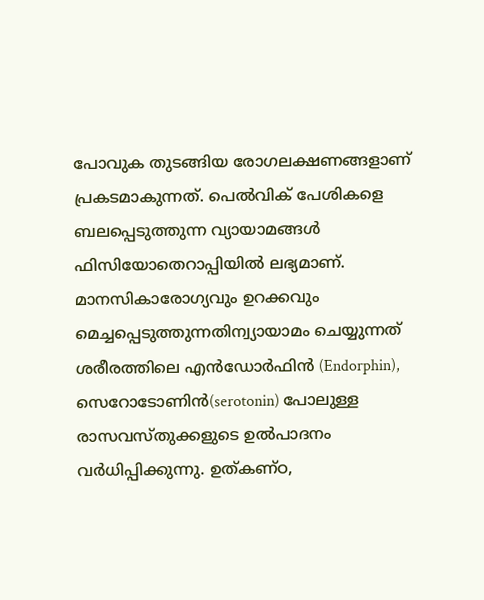പോവുക തുടങ്ങിയ രോഗലക്ഷണങ്ങളാണ് പ്രകടമാകുന്നത്. പെല്‍വിക് പേശികളെ ബലപ്പെടുത്തുന്ന വ്യായാമങ്ങള്‍ ഫിസിയോതെറാപ്പിയില്‍ ലഭ്യമാണ്. മാനസികാരോഗ്യവും ഉറക്കവും മെച്ചപ്പെടുത്തുന്നതിന്വ്യായാമം ചെയ്യുന്നത് ശരീരത്തിലെ എൻഡോർഫിൻ (Endorphin), സെറോടോണിൻ(serotonin) പോലുള്ള രാസവസ്തുക്കളുടെ ഉല്‍പാദനം വര്‍ധിപ്പിക്കുന്നു. ഉത്കണ്ഠ,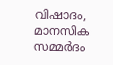വിഷാദം, മാനസിക സമ്മര്‍ദം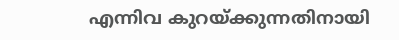എന്നിവ കുറയ്ക്കുന്നതിനായി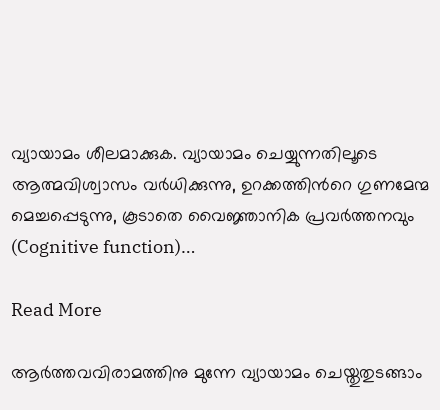വ്യായാമം ശീലമാക്കുക. വ്യായാമം ചെയ്യുന്നതിലൂടെ ആത്മവിശ്വാസം വര്‍ധിക്കുന്നു, ഉറക്കത്തിന്‍റെ ഗുണമേന്മ മെച്ചപ്പെടുന്നു, കൂടാതെ വൈജ്ഞാനിക പ്രവര്‍ത്തനവും (Cognitive function)…

Read More

ആർത്തവവിരാമത്തിനു മുന്നേ വ്യായാമം ചെയ്തുതുടങ്ങാം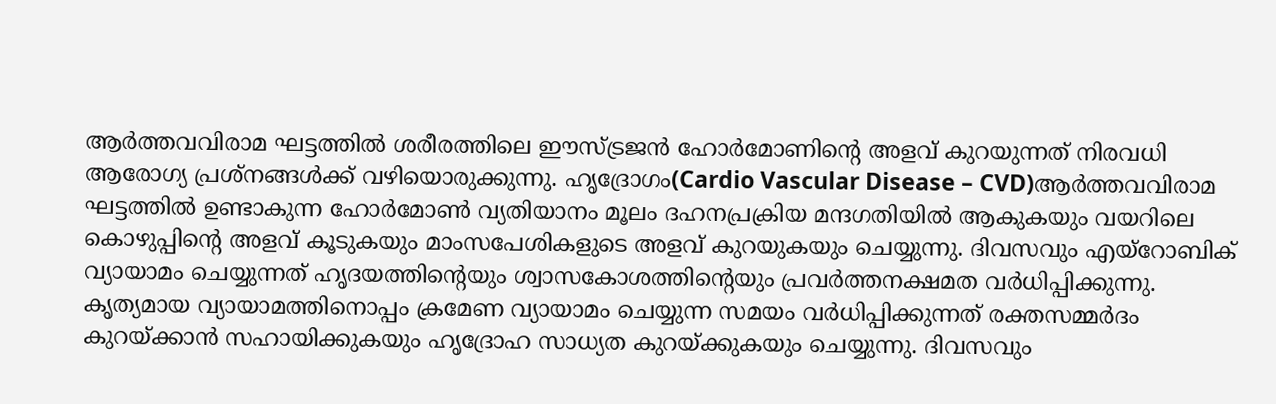ആര്‍ത്തവവിരാമ ഘട്ടത്തില്‍ ശരീരത്തിലെ ഈസ്ട്രജന്‍ ഹോര്‍മോണിന്‍റെ അളവ് കുറയുന്നത് നിരവധി ആരോഗ്യ പ്രശ്‌നങ്ങള്‍ക്ക് വഴിയൊരുക്കുന്നു. ഹൃദ്രോഗം(Cardio Vascular Disease – CVD)ആര്‍ത്തവവിരാമ ഘട്ടത്തില്‍ ഉണ്ടാകുന്ന ഹോര്‍മോണ്‍ വ്യതിയാനം മൂലം ദഹനപ്രക്രിയ മന്ദഗതിയില്‍ ആകുകയും വയറിലെ കൊഴുപ്പിന്‍റെ അളവ് കൂടുകയും മാംസപേശികളുടെ അളവ് കുറയുകയും ചെയ്യുന്നു. ദിവസവും എയ്‌റോബിക് വ്യായാമം ചെയ്യുന്നത് ഹൃദയത്തിന്‍റെയും ശ്വാസകോശത്തിന്‍റെയും പ്രവര്‍ത്തനക്ഷമത വര്‍ധിപ്പിക്കുന്നു. കൃത്യമായ വ്യായാമത്തിനൊപ്പം ക്രമേണ വ്യായാമം ചെയ്യുന്ന സമയം വര്‍ധിപ്പിക്കുന്നത് രക്തസമ്മര്‍ദം കുറയ്ക്കാന്‍ സഹായിക്കുകയും ഹൃദ്രോഹ സാധ്യത കുറയ്ക്കുകയും ചെയ്യുന്നു. ദിവസവും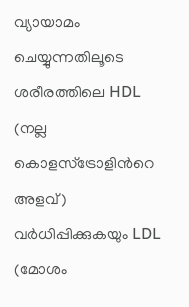വ്യായാമം ചെയ്യുന്നതിലൂടെ ശരീരത്തിലെ HDL (നല്ല കൊളസ്‌ട്രോളിന്‍റെ അളവ്) വര്‍ധിപ്പിക്കുകയും LDL (മോശം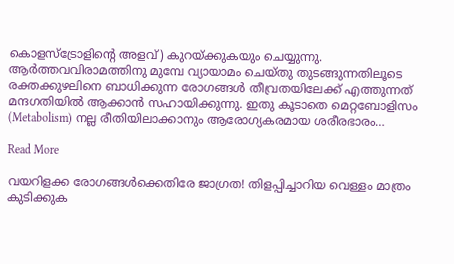കൊളസ്‌ട്രോളിന്‍റെ അളവ്) കുറയ്ക്കുകയും ചെയ്യുന്നു. ആര്‍ത്തവവിരാമത്തിനു മുമ്പേ വ്യായാമം ചെയ്തു തുടങ്ങുന്നതിലൂടെ രക്തക്കുഴലിനെ ബാധിക്കുന്ന രോഗങ്ങള്‍ തീവ്രതയിലേക്ക് എത്തുന്നത് മന്ദഗതിയില്‍ ആക്കാന്‍ സഹായിക്കുന്നു. ഇതു കൂടാതെ മെറ്റബോളിസം (Metabolism) നല്ല രീതിയിലാക്കാനും ആരോഗ്യകരമായ ശരീരഭാരം…

Read More

വയറിളക്ക രോഗങ്ങൾക്കെതിരേ ജാഗ്രത! തിളപ്പിച്ചാറിയ വെള്ളം മാത്രം കുടിക്കുക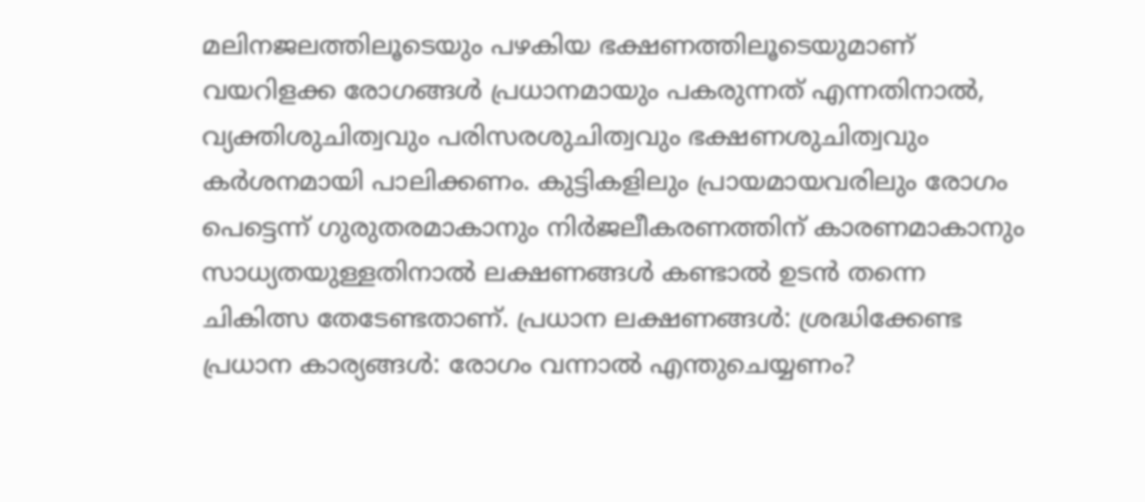മലിനജലത്തിലൂടെയും പഴകിയ ഭക്ഷണത്തിലൂടെയുമാണ് വയറിളക്ക രോഗങ്ങൾ പ്രധാനമായും പകരുന്നത് എന്നതിനാൽ, വ്യക്തിശുചിത്വവും പരിസരശുചിത്വവും ഭക്ഷണശുചിത്വവും കർശനമായി പാലിക്കണം. കുട്ടികളിലും പ്രായമായവരിലും രോഗം പെട്ടെന്ന് ഗുരുതരമാകാനും നിർജലീകരണത്തിന് കാരണമാകാനും സാധ്യതയുള്ളതിനാൽ ലക്ഷണങ്ങൾ കണ്ടാൽ ഉടൻ തന്നെ ചികിത്സ തേടേണ്ടതാണ്. പ്രധാന ലക്ഷണങ്ങൾ: ശ്രദ്ധിക്കേണ്ട പ്രധാന കാര്യങ്ങൾ: രോഗം വന്നാൽ എന്തുചെയ്യണം?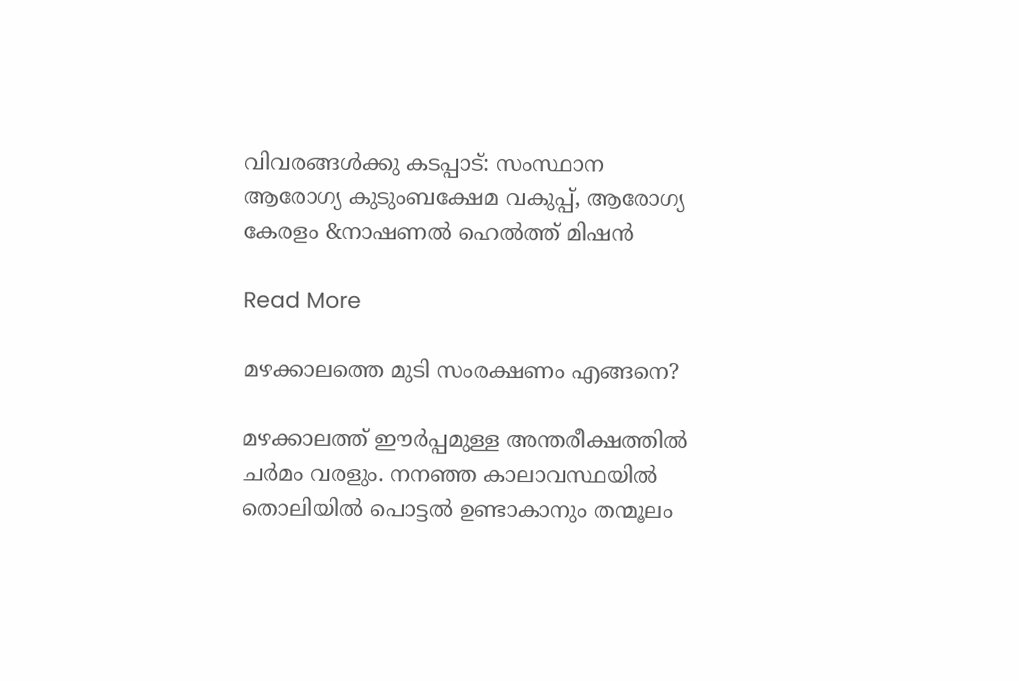വിവരങ്ങൾക്കു കടപ്പാട്: സംസ്ഥാന ആരോഗ്യ കുടുംബക്ഷേമ വകുപ്പ്, ആരോഗ്യ കേരളം &നാഷണൽ ഹെൽത്ത് മിഷൻ

Read More

മഴക്കാലത്തെ മുടി സംരക്ഷണം എങ്ങനെ‍?

മഴക്കാലത്ത് ഈർപ്പമുള്ള അന്തരീക്ഷത്തിൽ ചർമം വരളും. നനഞ്ഞ കാലാവസ്ഥയിൽ തൊലിയിൽ പൊട്ടൽ ഉണ്ടാകാനും തന്മൂലം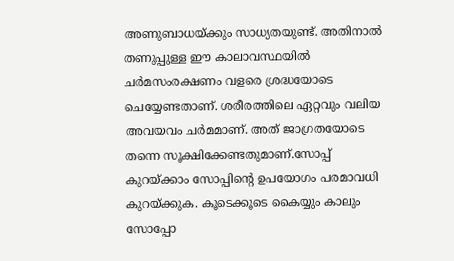അണുബാധയ്ക്കും സാധ്യതയുണ്ട്. അതിനാൽ തണുപ്പുള്ള ഈ കാലാവസ്ഥയിൽ ചർമസംരക്ഷണം വളരെ ശ്രദ്ധയോടെ ചെയ്യേണ്ടതാണ്. ശരീരത്തിലെ ഏറ്റവും വലിയ അവയവം ചർമമാണ്. അത് ജാഗ്രതയോടെ തന്നെ സൂക്ഷിക്കേണ്ടതുമാണ്.സോപ്പ് കുറയ്ക്കാം സോപ്പിന്‍റെ ഉപയോഗം പരമാവധി കുറയ്ക്കുക. കൂടെക്കൂടെ കൈയ്യും കാലും സോപ്പോ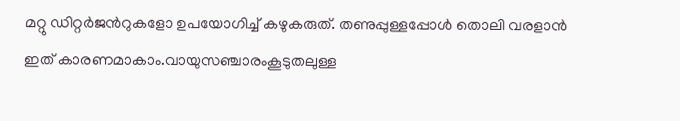മറ്റു ഡിറ്റർജന്‍റുകളോ ഉപയോഗിച്ച് കഴുകരുത്. തണുപ്പുള്ളപ്പോൾ തൊലി വരളാൻ ഇത് കാരണമാകാം.വായുസഞ്ചാരംകൂടുതലുള്ള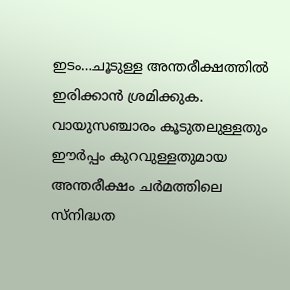ഇടം…ചൂടുള്ള അന്തരീക്ഷത്തിൽ ഇരിക്കാൻ ശ്രമിക്കുക. വായുസഞ്ചാരം കൂടുതലുള്ളതും ഈർപ്പം കുറവുള്ളതുമായ അന്തരീക്ഷം ചർമത്തിലെ സ്നിദ്ധത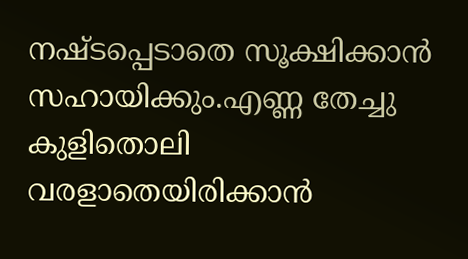നഷ്ടപ്പെടാതെ സൂക്ഷിക്കാൻ സഹായിക്കും.എണ്ണ തേച്ചു കുളിതൊലി വരളാതെയിരിക്കാൻ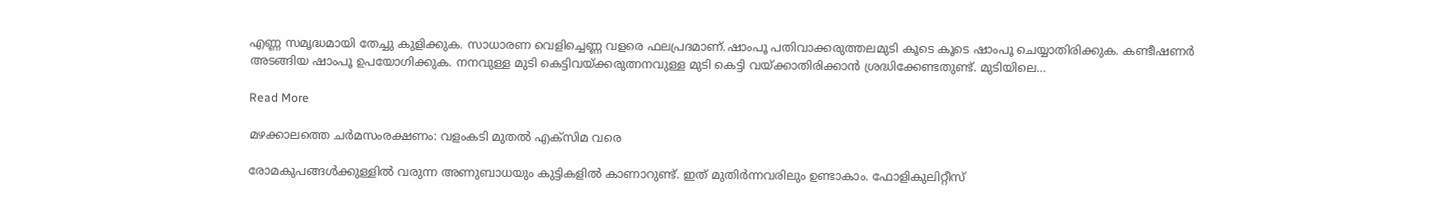എണ്ണ സമൃദ്ധമായി തേച്ചു കുളിക്കുക. സാധാരണ വെളിച്ചെണ്ണ വളരെ ഫലപ്രദമാണ്.ഷാംപൂ പതിവാക്കരുത്തലമുടി കൂടെ കൂടെ ഷാംപൂ ചെയ്യാതിരിക്കുക. കണ്ടീഷണർ അടങ്ങിയ ഷാംപൂ ഉപയോഗിക്കുക. നനവുള്ള മുടി കെട്ടിവയ്ക്കരുത്നനവുള്ള മുടി കെട്ടി വയ്ക്കാതിരിക്കാൻ ശ്രദ്ധിക്കേണ്ടതുണ്ട്. മുടിയിലെ…

Read More

മഴക്കാലത്തെ ചർമസംരക്ഷണം: വളംകടി മുതൽ എക്സിമ വരെ

രോമകുപങ്ങൾക്കുള്ളിൽ വരുന്ന അണുബാധയും കുട്ടികളിൽ കാണാറുണ്ട്. ഇത് മുതിർന്നവരിലും ഉണ്ടാകാം. ഫോളികുലിറ്റീസ്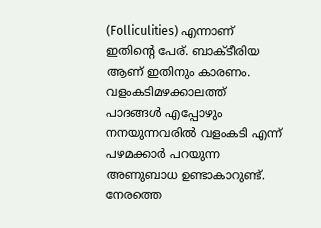(Folliculities) എന്നാണ് ഇതിന്‍റെ പേര്. ബാക്ടീരിയ ആണ് ഇതിനും കാരണം. വളംകടിമഴക്കാലത്ത് പാദങ്ങൾ എപ്പോഴും നനയുന്നവരിൽ വളംകടി എന്ന് പഴമക്കാർ പറയുന്ന അണുബാധ ഉണ്ടാകാറുണ്ട്. നേരത്തെ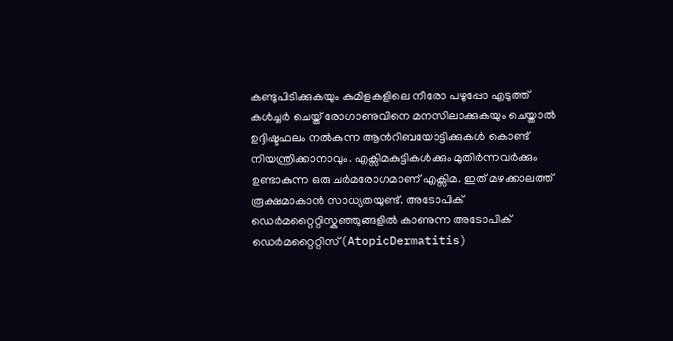കണ്ടുപിടിക്കുകയും കുമിളകളിലെ നീരോ പഴുപ്പോ എടുത്ത് കൾച്ചർ ചെയ്ത് രോഗാണുവിനെ മനസിലാക്കുകയും ചെയ്താൽ ഉദ്ദിഷ്ടഫലം നൽകുന്ന ആന്‍റിബയോട്ടിക്കുകൾ കൊണ്ട് നിയന്ത്രിക്കാനാവും. എക്സിമകുട്ടികൾക്കും മുതിർന്നവർക്കും ഉണ്ടാകുന്ന ഒരു ചർമരോഗമാണ് എക്സിമ. ഇത് മഴക്കാലത്ത് രൂക്ഷമാകാൻ സാധ്യതയുണ്ട്. അടോപിക് ഡെർമറ്റൈറ്റിസ്കുഞ്ഞുങ്ങളിൽ കാണുന്ന അടോപിക് ഡെർമറ്റൈറ്റിസ്(AtopicDermatitis)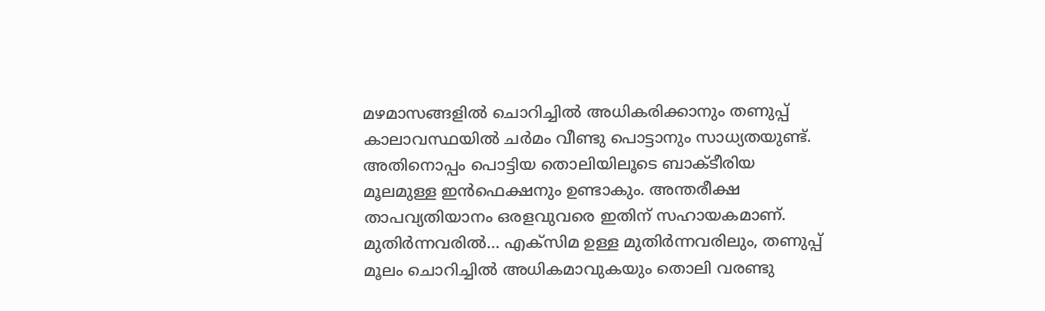മഴമാസങ്ങളിൽ ചൊറിച്ചിൽ അധികരിക്കാനും തണുപ്പ് കാലാവസ്ഥയിൽ ചർമം വീണ്ടു പൊട്ടാനും സാധ്യതയുണ്ട്. അതിനൊപ്പം പൊട്ടിയ തൊലിയിലൂടെ ബാക്ടീരിയ മൂലമുള്ള ഇൻഫെക്ഷനും ഉണ്ടാകും. അന്തരീക്ഷ താപവ്യതിയാനം ഒരളവുവരെ ഇതിന് സഹായകമാണ്. മുതിർന്നവരിൽ… എക്സിമ ഉള്ള മുതിർന്നവരിലും, തണുപ്പ് മൂലം ചൊറിച്ചിൽ അധികമാവുകയും തൊലി വരണ്ടു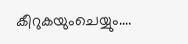കീറുകയുംചെയ്യും.…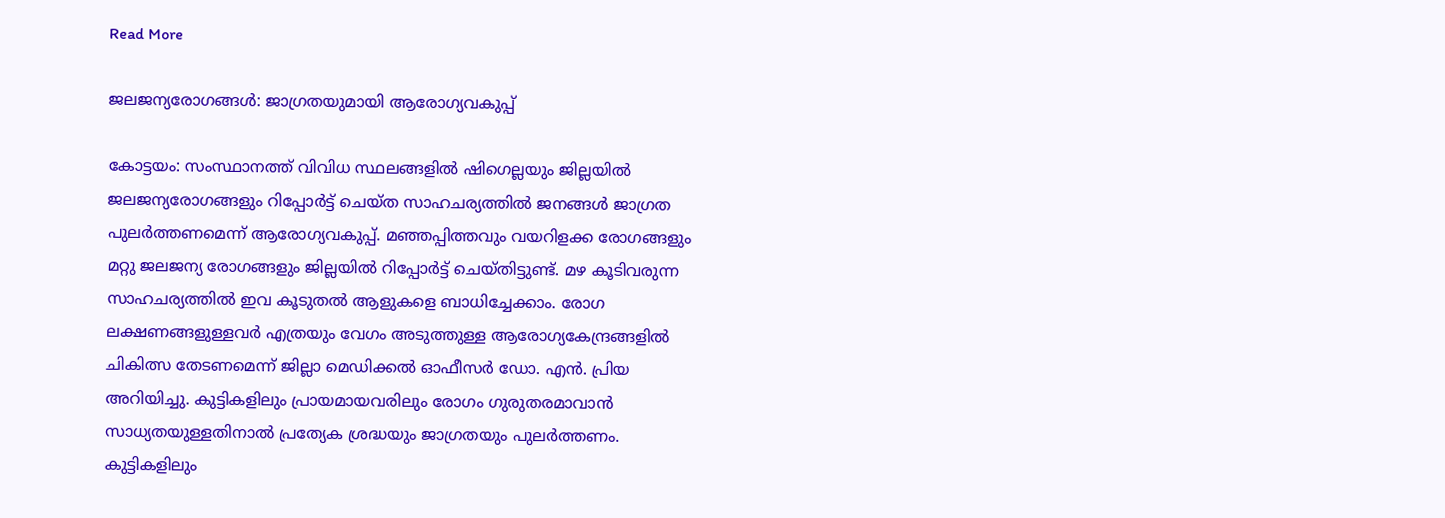Read More

ജലജന്യരോഗങ്ങള്‍: ജാഗ്രതയുമായി ആരോഗ്യവകുപ്പ്

കോട്ടയം: സംസ്ഥാനത്ത് വിവിധ സ്ഥലങ്ങളില്‍ ഷിഗെല്ലയും ജില്ലയില്‍ ജലജന്യരോഗങ്ങളും റിപ്പോര്‍ട്ട് ചെയ്ത സാഹചര്യത്തില്‍ ജനങ്ങള്‍ ജാഗ്രത പുലര്‍ത്തണമെന്ന് ആരോഗ്യവകുപ്പ്. മഞ്ഞപ്പിത്തവും വയറിളക്ക രോഗങ്ങളും മറ്റു ജലജന്യ രോഗങ്ങളും ജില്ലയില്‍ റിപ്പോര്‍ട്ട് ചെയ്തിട്ടുണ്ട്. മഴ കൂടിവരുന്ന സാഹചര്യത്തില്‍ ഇവ കൂടുതല്‍ ആളുകളെ ബാധിച്ചേക്കാം. രോഗ ലക്ഷണങ്ങളുള്ളവര്‍ എത്രയും വേഗം അടുത്തുള്ള ആരോഗ്യകേന്ദ്രങ്ങളില്‍ ചികിത്സ തേടണമെന്ന് ജില്ലാ മെഡിക്കല്‍ ഓഫീസര്‍ ഡോ. എന്‍. പ്രിയ അറിയിച്ചു. കുട്ടികളിലും പ്രായമായവരിലും രോഗം ഗുരുതരമാവാന്‍ സാധ്യതയുള്ളതിനാല്‍ പ്രത്യേക ശ്രദ്ധയും ജാഗ്രതയും പുലര്‍ത്തണം. കുട്ടികളിലും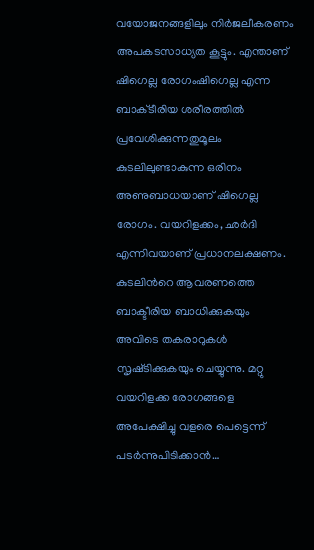വയോജനങ്ങളിലും നിര്‍ജലീകരണം അപകടസാധ്യത കൂട്ടും. എന്താണ് ഷിഗെല്ല രോഗംഷിഗെല്ല എന്ന ബാക്‌ടീരിയ ശരീരത്തില്‍ പ്രവേശിക്കുന്നതുമൂലം കുടലിലുണ്ടാകുന്ന ഒരിനം അണുബാധയാണ് ഷിഗെല്ല രോഗം. വയറിളക്കം, ഛര്‍ദി എന്നിവയാണ് പ്രധാനലക്ഷണം. കുടലിന്‍റെ ആവരണത്തെ ബാക്ടീരിയ ബാധിക്കുകയും അവിടെ തകരാറുകള്‍ സൃഷ്‌ടിക്കുകയും ചെയ്യുന്നു. മറ്റു വയറിളക്ക രോഗങ്ങളെ അപേക്ഷിച്ചു വളരെ പെട്ടെന്ന് പടര്‍ന്നുപിടിക്കാന്‍…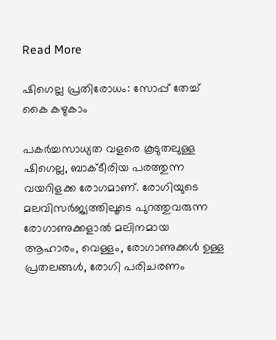Read More

ഷിഗെല്ല പ്രതിരോധം: സോപ്പ് തേച്ച് കൈ കഴുകാം

പകർച്ചസാധ്യത വളരെ കൂടുതലുള്ള ഷിഗെല്ല, ബാക്ടീരിയ പരത്തുന്ന വയറിളക്ക രോഗമാണ്. രോഗിയുടെ മലവിസർജ്യത്തിലൂടെ പുറത്തുവരുന്ന രോഗാണുക്കളാൽ മലിനമായ ആഹാരം, വെള്ളം, രോഗാണുക്കൾ ഉള്ള പ്രതലങ്ങൾ, രോഗി പരിചരണം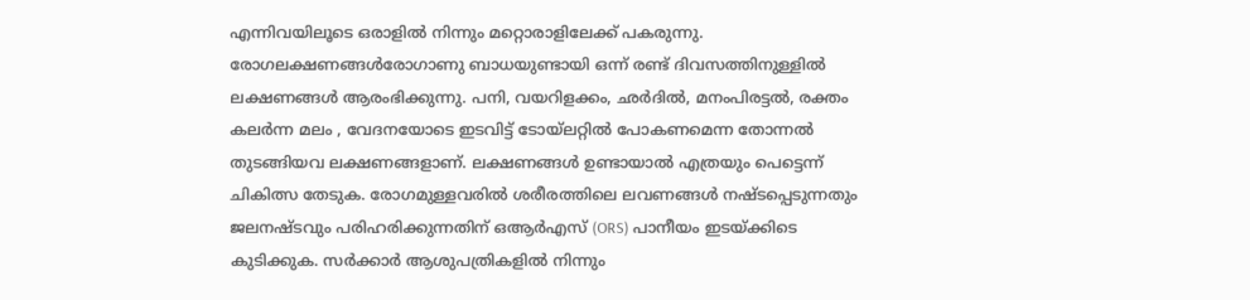എന്നിവയിലൂടെ ഒരാളിൽ നിന്നും മറ്റൊരാളിലേക്ക് പകരുന്നു. രോഗലക്ഷണങ്ങൾരോഗാണു ബാധയുണ്ടായി ഒന്ന് രണ്ട് ദിവസത്തിനുള്ളിൽ ലക്ഷണങ്ങൾ ആരംഭിക്കുന്നു. പനി, വയറിളക്കം, ഛർദിൽ, മനംപിരട്ടൽ, രക്തം കലർന്ന മലം , വേദനയോടെ ഇടവിട്ട് ടോയ്‌ലറ്റിൽ പോകണമെന്ന തോന്നൽ തുടങ്ങിയവ ലക്ഷണങ്ങളാണ്. ലക്ഷണങ്ങൾ ഉണ്ടായാൽ എത്രയും പെട്ടെന്ന് ചികിത്സ തേടുക. രോഗമുള്ളവരിൽ ശരീരത്തിലെ ലവണങ്ങൾ നഷ്ടപ്പെടുന്നതും ജലനഷ്ടവും പരിഹരിക്കുന്നതിന് ഒആർഎസ് (ORS) പാനീയം ഇടയ്ക്കിടെ കുടിക്കുക. സർക്കാർ ആശുപത്രികളിൽ നിന്നും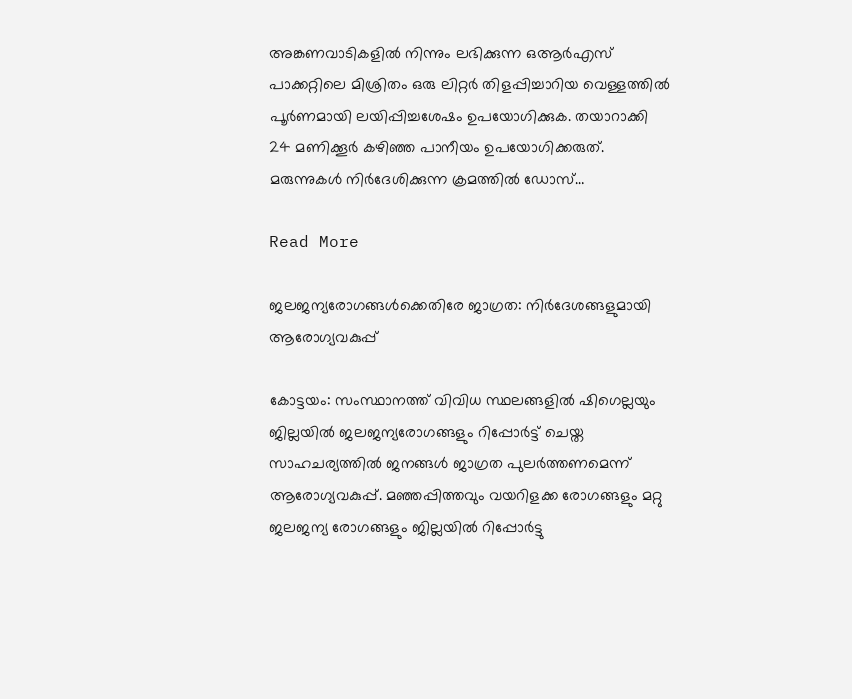അങ്കണവാടികളിൽ നിന്നും ലഭിക്കുന്ന ഒആർഎസ് പാക്കറ്റിലെ മിശ്രിതം ഒരു ലിറ്റർ തിളപ്പിച്ചാറിയ വെള്ളത്തിൽ പൂർണമായി ലയിപ്പിച്ചശേഷം ഉപയോഗിക്കുക. തയാറാക്കി 24 മണിക്കൂർ കഴിഞ്ഞ പാനീയം ഉപയോഗിക്കരുത്. മരുന്നുകൾ നിർദേശിക്കുന്ന ക്രമത്തിൽ ഡോസ്…

Read More

ജലജന്യരോഗങ്ങൾക്കെതിരേ ജാഗ്രത: നിർദേശങ്ങളുമായി ആരോഗ്യവകുപ്പ്

കോട്ടയം: സംസ്ഥാനത്ത് വിവിധ സ്ഥലങ്ങളില്‍ ഷിഗെല്ലയും ജില്ലയില്‍ ജലജന്യരോഗങ്ങളും റിപ്പോര്‍ട്ട് ചെയ്ത സാഹചര്യത്തില്‍ ജനങ്ങള്‍ ജാഗ്രത പുലര്‍ത്തണമെന്ന് ആരോഗ്യവകുപ്പ്. മഞ്ഞപ്പിത്തവും വയറിളക്ക രോഗങ്ങളും മറ്റു ജലജന്യ രോഗങ്ങളും ജില്ലയില്‍ റിപ്പോര്‍ട്ടു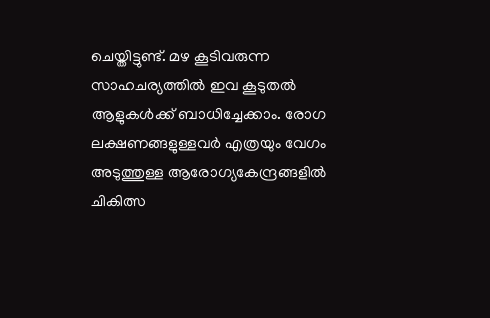ചെയ്തിട്ടുണ്ട്. മഴ കൂടിവരുന്ന സാഹചര്യത്തില്‍ ഇവ കൂടുതല്‍ ആളുകള്‍ക്ക് ബാധിച്ചേക്കാം. രോഗ ലക്ഷണങ്ങളുള്ളവര്‍ എത്രയും വേഗം അടുത്തുള്ള ആരോഗ്യകേന്ദ്രങ്ങളില്‍ ചികിത്സ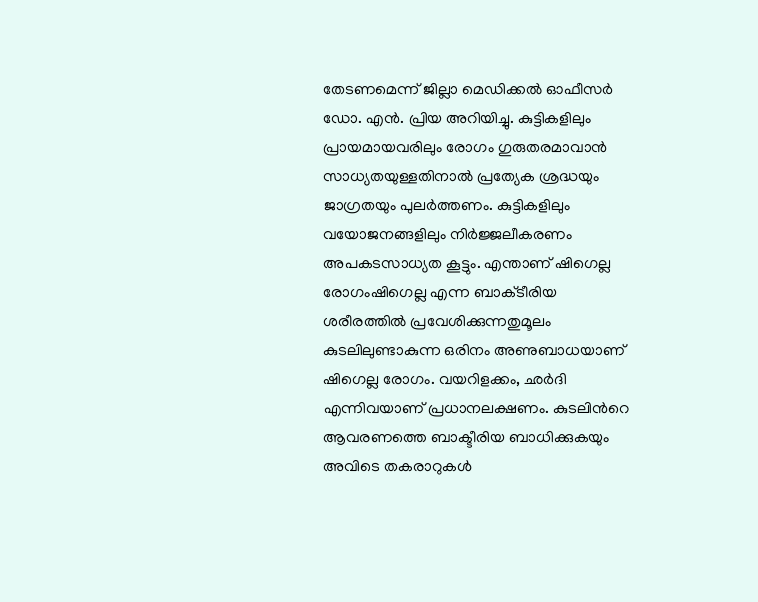തേടണമെന്ന് ജില്ലാ മെഡിക്കല്‍ ഓഫീസര്‍ ഡോ. എന്‍. പ്രിയ അറിയിച്ചു. കുട്ടികളിലും പ്രായമായവരിലും രോഗം ഗുരുതരമാവാന്‍ സാധ്യതയുള്ളതിനാല്‍ പ്രത്യേക ശ്രദ്ധയും ജാഗ്രതയും പുലര്‍ത്തണം. കുട്ടികളിലും വയോജനങ്ങളിലും നിര്‍ജ്ജലീകരണം അപകടസാധ്യത കൂട്ടും. എന്താണ് ഷിഗെല്ല രോഗംഷിഗെല്ല എന്ന ബാക്‌ടീരിയ ശരീരത്തില്‍ പ്രവേശിക്കുന്നതുമൂലം കുടലിലുണ്ടാകുന്ന ഒരിനം അണുബാധയാണ് ഷിഗെല്ല രോഗം. വയറിളക്കം, ഛര്‍ദി എന്നിവയാണ് പ്രധാനലക്ഷണം. കുടലിന്‍റെ ആവരണത്തെ ബാക്ടീരിയ ബാധിക്കുകയും അവിടെ തകരാറുകള്‍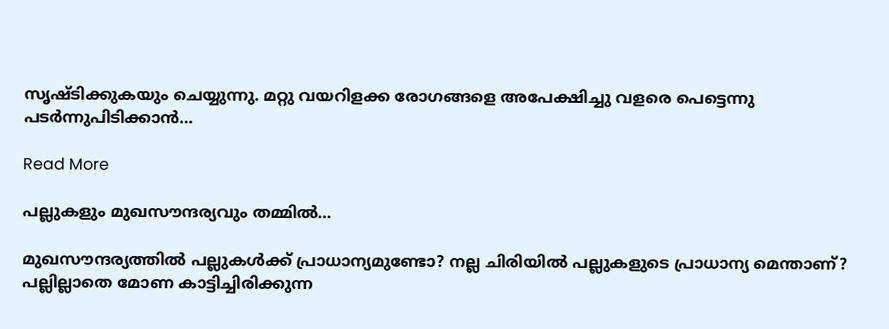സൃഷ്‌ടിക്കുകയും ചെയ്യുന്നു. മറ്റു വയറിളക്ക രോഗങ്ങളെ അപേക്ഷിച്ചു വളരെ പെട്ടെന്നു പടര്‍ന്നുപിടിക്കാന്‍…

Read More

പല്ലുകളും മുഖസൗന്ദര്യവും തമ്മിൽ…

മുഖസൗന്ദര്യത്തിൽ പല്ലുകൾക്ക് പ്രാധാന്യമുണ്ടോ? നല്ല ചിരിയിൽ പല്ലുകളുടെ പ്രാധാന്യ മെന്താണ്? പല്ലില്ലാതെ മോണ കാട്ടിച്ചിരിക്കുന്ന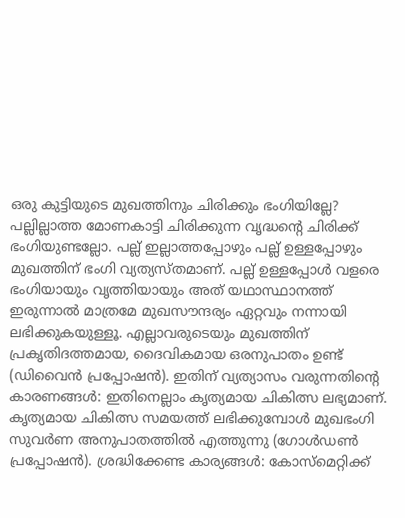ഒരു കുട്ടിയുടെ മുഖത്തിനും ചിരിക്കും ഭംഗിയില്ലേ? പല്ലില്ലാത്ത മോണകാട്ടി ചിരിക്കുന്ന വൃദ്ധന്‍റെ ചിരിക്ക് ഭംഗിയുണ്ടല്ലോ. പല്ല് ഇല്ലാത്തപ്പോഴും പല്ല് ഉള്ളപ്പോഴും മുഖത്തിന് ഭംഗി വ്യത്യസ്തമാണ്. പല്ല് ഉള്ളപ്പോൾ വളരെ ഭംഗിയായും വൃത്തിയായും അത് യഥാസ്ഥാനത്ത് ഇരുന്നാൽ മാത്രമേ മുഖസൗന്ദര്യം ഏറ്റവും നന്നായി ലഭിക്കുകയുള്ളൂ. എല്ലാവരുടെയും മുഖത്തിന് പ്രകൃതിദത്തമായ, ദൈവികമായ ഒരനുപാതം ഉണ്ട് (ഡിവൈൻ പ്രപ്പോഷൻ). ഇതിന് വ്യത്യാസം വരുന്നതിന്‍റെ കാരണങ്ങൾ: ഇതിനെല്ലാം കൃത്യമായ ചികിത്സ ലഭ്യമാണ്. കൃത്യമായ ചികിത്സ സമയത്ത് ലഭിക്കുമ്പോൾ മുഖഭംഗി സുവർണ അനുപാതത്തിൽ എത്തുന്നു (ഗോൾഡൺ പ്രപ്പോഷൻ). ശ്രദ്ധിക്കേണ്ട കാര്യങ്ങൾ: കോസ്മെറ്റിക്ക്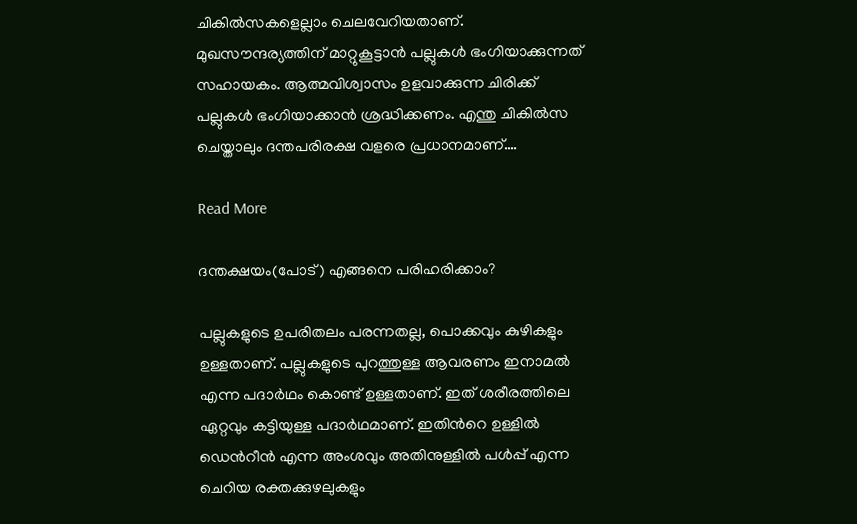ചികിൽസകളെല്ലാം ചെലവേറിയതാണ്. മുഖസൗന്ദര്യത്തിന് മാറ്റുകൂട്ടാൻ പല്ലുകൾ ഭംഗിയാക്കുന്നത് സഹായകം. ആത്മവിശ്വാസം ഉളവാക്കുന്ന ചിരിക്ക് പല്ലുകൾ ഭംഗിയാക്കാൻ ശ്രദ്ധിക്കണം. എന്തു ചികിൽസ ചെയ്താലും ദന്തപരിരക്ഷ വളരെ പ്രധാനമാണ്.…

Read More

ദന്തക്ഷയം(പോട്) എങ്ങനെ പരിഹരിക്കാം?

പല്ലുകളുടെ ഉപരിതലം പരന്നതല്ല, പൊക്കവും കുഴികളും ഉള്ളതാണ്. പല്ലുകളുടെ പുറത്തുള്ള ആവരണം ഇനാമൽ എന്ന പദാർഥം കൊണ്ട് ഉള്ളതാണ്. ഇത് ശരീരത്തിലെ ഏറ്റവും കട്ടിയുള്ള പദാർഥമാണ്. ഇതിന്‍റെ ഉള്ളിൽ ഡെന്‍റീൻ എന്ന അംശവും അതിനുള്ളിൽ പൾപ്പ് എന്ന ചെറിയ രക്തക്കുഴലുകളും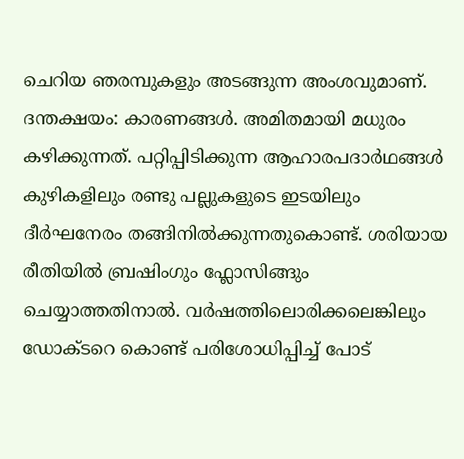ചെറിയ ഞരമ്പുകളും അടങ്ങുന്ന അംശവുമാണ്. ദന്തക്ഷയം: കാരണങ്ങൾ. അമിതമായി മധുരം കഴിക്കുന്നത്. പറ്റിപ്പിടിക്കുന്ന ആഹാരപദാർഥങ്ങൾ കുഴികളിലും രണ്ടു പല്ലുകളുടെ ഇടയിലും ദീർഘനേരം തങ്ങിനിൽക്കുന്നതുകൊണ്ട്. ശരിയായ രീതിയിൽ ബ്രഷിംഗും ഫ്ലോസിങ്ങും ചെയ്യാത്തതിനാൽ. വർഷത്തിലൊരിക്കലെങ്കിലും ഡോക്ടറെ കൊണ്ട് പരിശോധിപ്പിച്ച് പോട്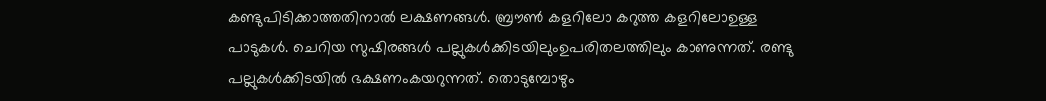കണ്ടുപിടിക്കാത്തതിനാൽ ലക്ഷണങ്ങൾ. ബ്രൗൺ കളറിലോ കറുത്ത കളറിലോഉള്ള പാടുകൾ. ചെറിയ സുഷിരങ്ങൾ പല്ലുകൾക്കിടയിലുംഉപരിതലത്തിലും കാണുന്നത്. രണ്ടു പല്ലുകൾക്കിടയിൽ ഭക്ഷണംകയറുന്നത്. തൊടുമ്പോഴും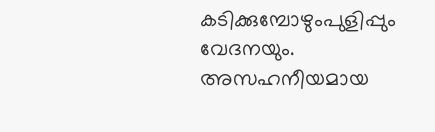കടിക്കുമ്പോഴുംപുളിപ്പും വേദനയും. അസഹനീയമായ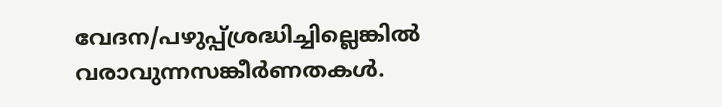വേദന/പഴുപ്പ്ശ്രദ്ധിച്ചില്ലെങ്കിൽ വരാവുന്നസങ്കീർണതകൾ.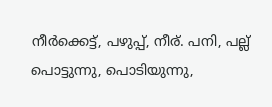നീർക്കെട്ട്, പഴുപ്പ്, നീര്. പനി, പല്ല് പൊട്ടുന്നു, പൊടിയുന്നു,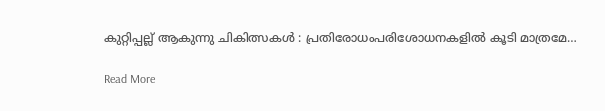കുറ്റിപ്പല്ല് ആകുന്നു ചികിത്സകൾ : പ്രതിരോധംപരിശോധനകളിൽ കൂടി മാത്രമേ…

Read More